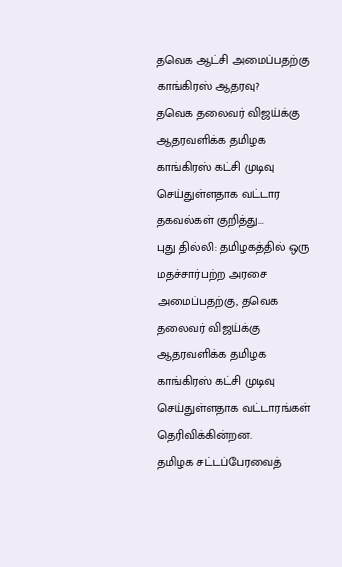தவெக ஆட்சி அமைப்பதற்கு காங்கிரஸ் ஆதரவு?
தவெக தலைவர் விஜய்க்கு ஆதரவளிக்க தமிழக காங்கிரஸ் கட்சி முடிவு செய்துள்ளதாக வட்டார தகவல்கள் குறித்து...
புது தில்லி: தமிழகத்தில் ஒரு மதச்சார்பற்ற அரசை அமைப்பதற்கு, தவெக தலைவர் விஜய்க்கு ஆதரவளிக்க தமிழக காங்கிரஸ் கட்சி முடிவு செய்துள்ளதாக வட்டாரங்கள் தெரிவிக்கின்றன.
தமிழக சட்டப்பேரவைத்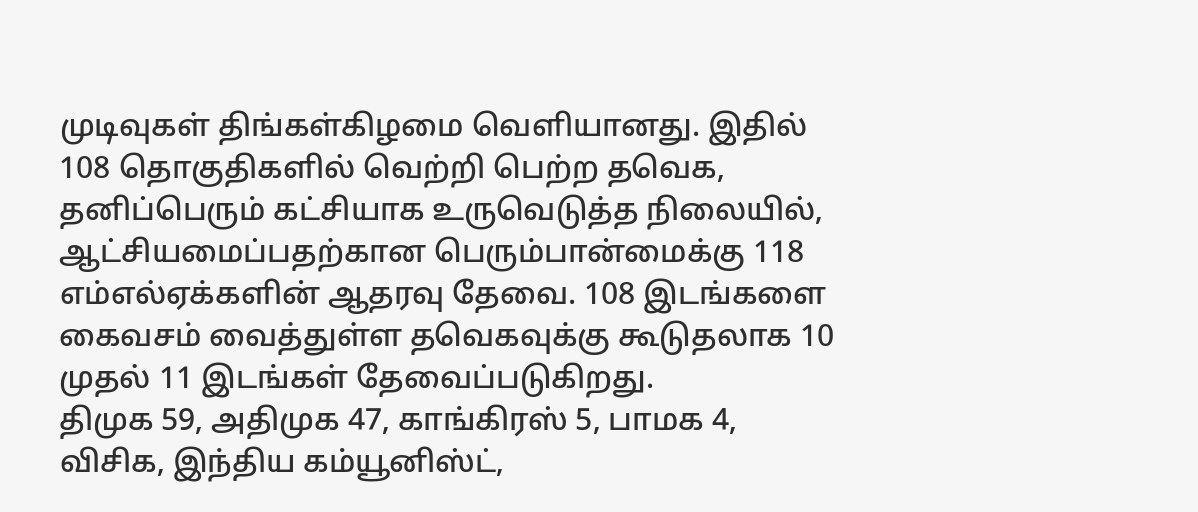முடிவுகள் திங்கள்கிழமை வெளியானது. இதில் 108 தொகுதிகளில் வெற்றி பெற்ற தவெக, தனிப்பெரும் கட்சியாக உருவெடுத்த நிலையில், ஆட்சியமைப்பதற்கான பெரும்பான்மைக்கு 118 எம்எல்ஏக்களின் ஆதரவு தேவை. 108 இடங்களை கைவசம் வைத்துள்ள தவெகவுக்கு கூடுதலாக 10 முதல் 11 இடங்கள் தேவைப்படுகிறது.
திமுக 59, அதிமுக 47, காங்கிரஸ் 5, பாமக 4, விசிக, இந்திய கம்யூனிஸ்ட்,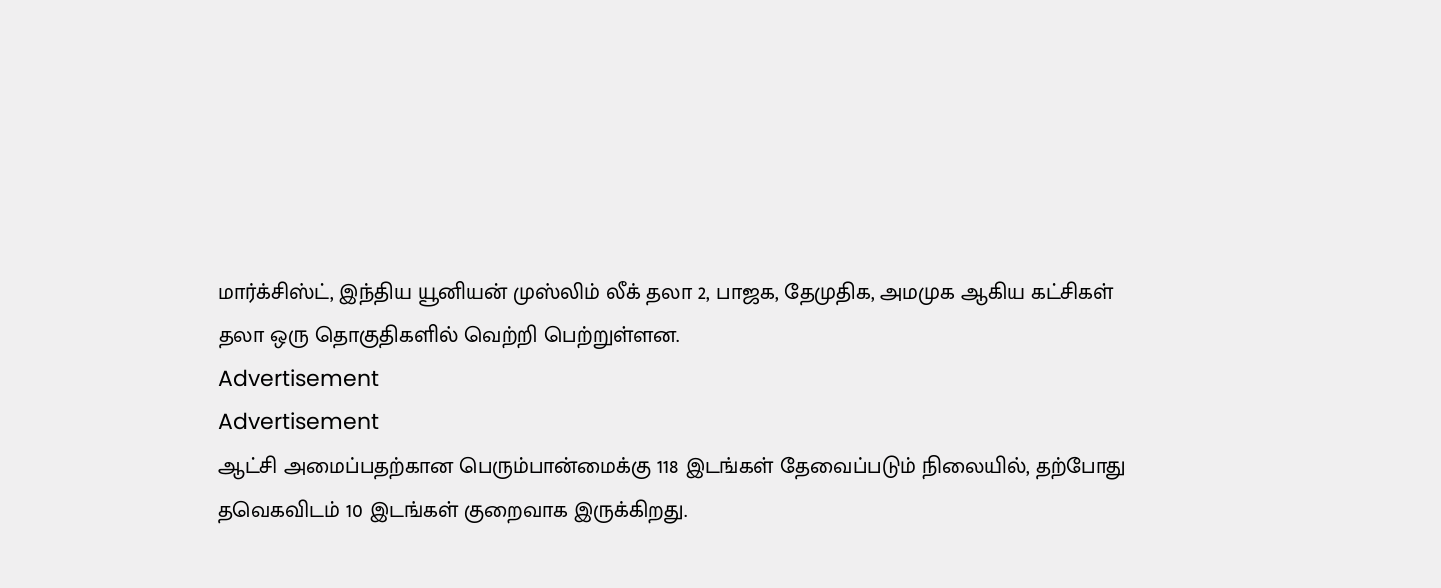மார்க்சிஸ்ட், இந்திய யூனியன் முஸ்லிம் லீக் தலா 2, பாஜக, தேமுதிக, அமமுக ஆகிய கட்சிகள் தலா ஒரு தொகுதிகளில் வெற்றி பெற்றுள்ளன.
Advertisement
Advertisement
ஆட்சி அமைப்பதற்கான பெரும்பான்மைக்கு 118 இடங்கள் தேவைப்படும் நிலையில், தற்போது தவெகவிடம் 10 இடங்கள் குறைவாக இருக்கிறது.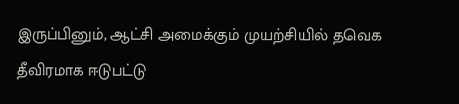இருப்பினும், ஆட்சி அமைக்கும் முயற்சியில் தவெக தீவிரமாக ஈடுபட்டு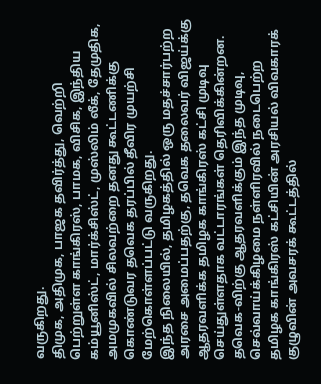வருகிறது.
திமுக, அதிமுக, பாஜக தவிர்த்து, வெற்றி பெற்றுள்ள காங்கிரஸ், பாமக, விசிக, இந்திய கம்யூனிஸ்ட், மார்க்சிஸ்ட், முஸ்லிம் லீக், தேமுதிக, அமமுகவில் சிலவற்றை தனது கூட்டணிக்கு கொண்டுவர தவெக தரப்பில் தீவிர முயற்சி மேற்கொள்ளப்பட்டு வருகிறது.
இந்த நிலையில், தமிழகத்தில் ஒரு மதச்சார்பற்ற அரசை அமைப்பதற்கு, தவெக தலைவர் விஜய்க்கு ஆதரவளிக்க தமிழக காங்கிரஸ் கட்சி முடிவு செய்துள்ளதாக வட்டாரங்கள் தெரிவிக்கின்றன.
தவெக-விற்கு ஆதரவளிக்கும் இந்த முடிவு, செவ்வாய்க்கிழமை நள்ளிரவில் நடைபெற்ற தமிழக காங்கிரஸ் கட்சியின் அரசியல் விவகாரக் குழுவின் அவசரக் கூட்டத்தில்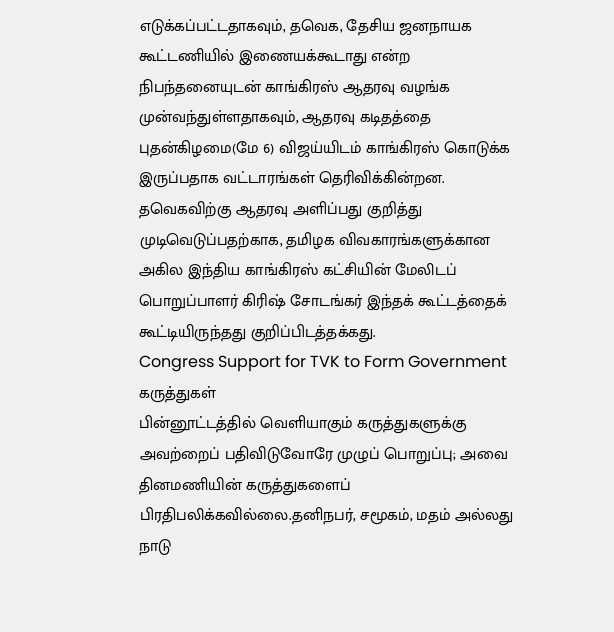எடுக்கப்பட்டதாகவும், தவெக, தேசிய ஜனநாயக கூட்டணியில் இணையக்கூடாது என்ற நிபந்தனையுடன் காங்கிரஸ் ஆதரவு வழங்க முன்வந்துள்ளதாகவும், ஆதரவு கடிதத்தை புதன்கிழமை(மே 6) விஜய்யிடம் காங்கிரஸ் கொடுக்க இருப்பதாக வட்டாரங்கள் தெரிவிக்கின்றன.
தவெகவிற்கு ஆதரவு அளிப்பது குறித்து முடிவெடுப்பதற்காக, தமிழக விவகாரங்களுக்கான அகில இந்திய காங்கிரஸ் கட்சியின் மேலிடப் பொறுப்பாளர் கிரிஷ் சோடங்கர் இந்தக் கூட்டத்தைக் கூட்டியிருந்தது குறிப்பிடத்தக்கது.
Congress Support for TVK to Form Government
கருத்துகள்
பின்னூட்டத்தில் வெளியாகும் கருத்துகளுக்கு அவற்றைப் பதிவிடுவோரே முழுப் பொறுப்பு; அவை தினமணியின் கருத்துகளைப் பிரதிபலிக்கவில்லை.தனிநபர், சமூகம், மதம் அல்லது நாடு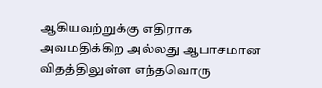ஆகியவற்றுக்கு எதிராக அவமதிக்கிற அல்லது ஆபாசமான விதத்திலுள்ள எந்தவொரு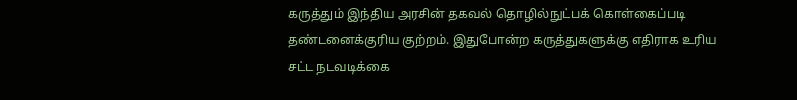கருத்தும் இந்திய அரசின் தகவல் தொழில்நுட்பக் கொள்கைப்படி தண்டனைக்குரிய குற்றம். இதுபோன்ற கருத்துகளுக்கு எதிராக உரிய சட்ட நடவடிக்கை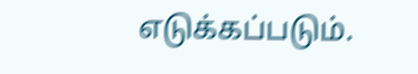எடுக்கப்படும்.